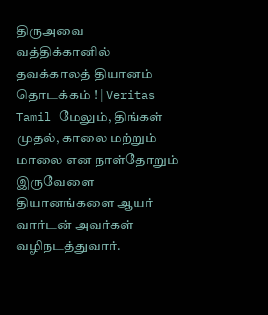திருஅவை வத்திக்கானில் தவக்காலத் தியானம் தொடக்கம் ! | Veritas Tamil மேலும், திங்கள் முதல், காலை மற்றும் மாலை என நாள்தோறும் இருவேளை தியானங்களை ஆயர் வார்டன் அவர்கள் வழிநடத்துவார்.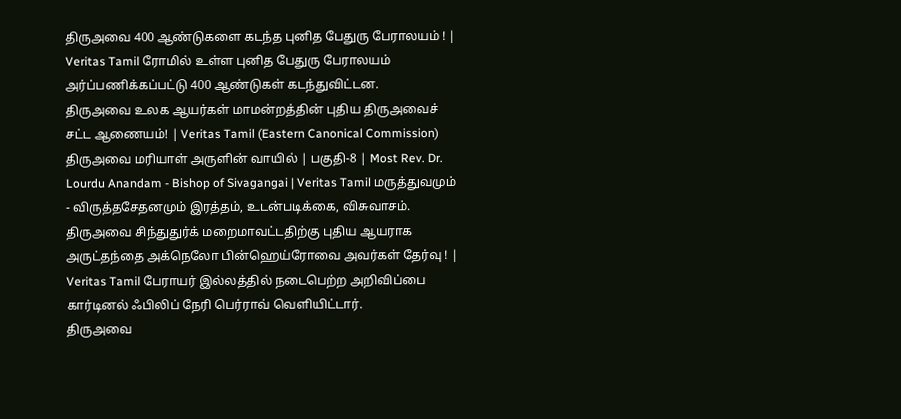திருஅவை 400 ஆண்டுகளை கடந்த புனித பேதுரு பேராலயம் ! | Veritas Tamil ரோமில் உள்ள புனித பேதுரு பேராலயம் அர்ப்பணிக்கப்பட்டு 400 ஆண்டுகள் கடந்துவிட்டன.
திருஅவை உலக ஆயர்கள் மாமன்றத்தின் புதிய திருஅவைச் சட்ட ஆணையம்! | Veritas Tamil (Eastern Canonical Commission)
திருஅவை மரியாள் அருளின் வாயில் | பகுதி-8 | Most Rev. Dr. Lourdu Anandam - Bishop of Sivagangai | Veritas Tamil மருத்துவமும் - விருத்தசேதனமும் இரத்தம், உடன்படிக்கை, விசுவாசம்.
திருஅவை சிந்துதுர்க் மறைமாவட்டதிற்கு புதிய ஆயராக அருட்தந்தை அக்நெலோ பின்ஹெய்ரோவை அவர்கள் தேர்வு ! | Veritas Tamil பேராயர் இல்லத்தில் நடைபெற்ற அறிவிப்பை கார்டினல் ஃபிலிப் நேரி பெர்ராவ் வெளியிட்டார்.
திருஅவை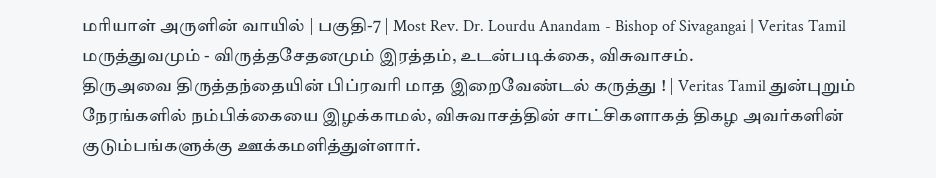மரியாள் அருளின் வாயில் | பகுதி-7 | Most Rev. Dr. Lourdu Anandam - Bishop of Sivagangai | Veritas Tamil மருத்துவமும் - விருத்தசேதனமும் இரத்தம், உடன்படிக்கை, விசுவாசம்.
திருஅவை திருத்தந்தையின் பிப்ரவரி மாத இறைவேண்டல் கருத்து ! | Veritas Tamil துன்புறும் நேரங்களில் நம்பிக்கையை இழக்காமல், விசுவாசத்தின் சாட்சிகளாகத் திகழ அவர்களின் குடும்பங்களுக்கு ஊக்கமளித்துள்ளார்.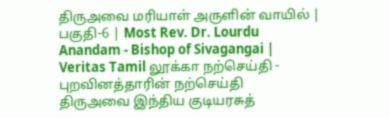திருஅவை மரியாள் அருளின் வாயில் | பகுதி-6 | Most Rev. Dr. Lourdu Anandam - Bishop of Sivagangai | Veritas Tamil லூக்கா நற்செய்தி - புறவினத்தாரின் நற்செய்தி
திருஅவை இந்திய குடியரசுத்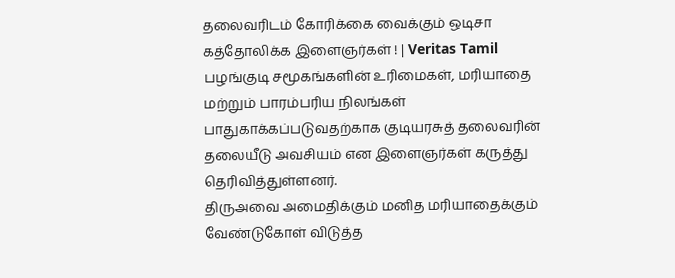தலைவரிடம் கோரிக்கை வைக்கும் ஒடிசா கத்தோலிக்க இளைஞர்கள் ! | Veritas Tamil பழங்குடி சமூகங்களின் உரிமைகள், மரியாதை மற்றும் பாரம்பரிய நிலங்கள் பாதுகாக்கப்படுவதற்காக குடியரசுத் தலைவரின் தலையீடு அவசியம் என இளைஞர்கள் கருத்து தெரிவித்துள்ளனர்.
திருஅவை அமைதிக்கும் மனித மரியாதைக்கும் வேண்டுகோள் விடுத்த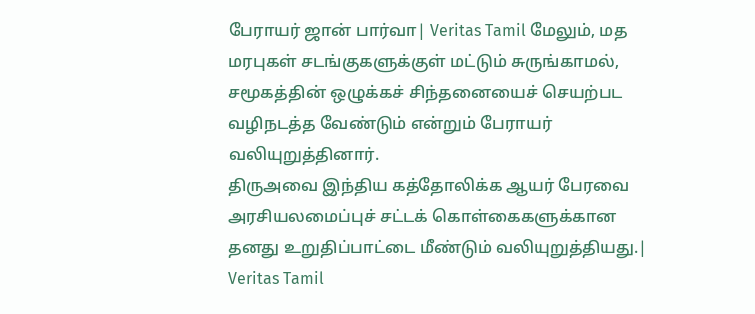பேராயர் ஜான் பார்வா| Veritas Tamil மேலும், மத மரபுகள் சடங்குகளுக்குள் மட்டும் சுருங்காமல், சமூகத்தின் ஒழுக்கச் சிந்தனையைச் செயற்பட வழிநடத்த வேண்டும் என்றும் பேராயர் வலியுறுத்தினார்.
திருஅவை இந்திய கத்தோலிக்க ஆயர் பேரவை அரசியலமைப்புச் சட்டக் கொள்கைகளுக்கான தனது உறுதிப்பாட்டை மீண்டும் வலியுறுத்தியது.| Veritas Tamil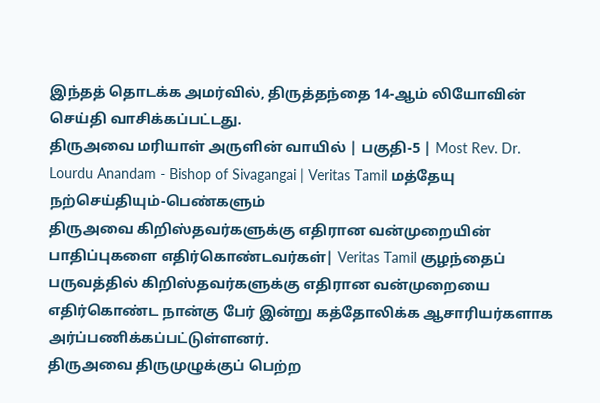இந்தத் தொடக்க அமர்வில், திருத்தந்தை 14-ஆம் லியோவின் செய்தி வாசிக்கப்பட்டது.
திருஅவை மரியாள் அருளின் வாயில் | பகுதி-5 | Most Rev. Dr. Lourdu Anandam - Bishop of Sivagangai | Veritas Tamil மத்தேயு நற்செய்தியும்-பெண்களும்
திருஅவை கிறிஸ்தவர்களுக்கு எதிரான வன்முறையின் பாதிப்புகளை எதிர்கொண்டவர்கள்| Veritas Tamil குழந்தைப் பருவத்தில் கிறிஸ்தவர்களுக்கு எதிரான வன்முறையை எதிர்கொண்ட நான்கு பேர் இன்று கத்தோலிக்க ஆசாரியர்களாக அர்ப்பணிக்கப்பட்டுள்ளனர்.
திருஅவை திருமுழுக்குப் பெற்ற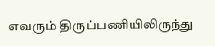எவரும் திருப்பணியிலிருந்து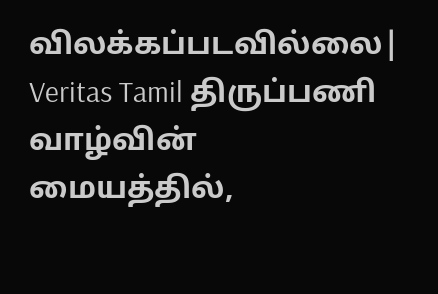விலக்கப்படவில்லை| Veritas Tamil திருப்பணி வாழ்வின் மையத்தில்,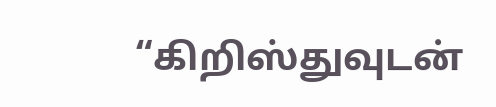“கிறிஸ்துவுடன்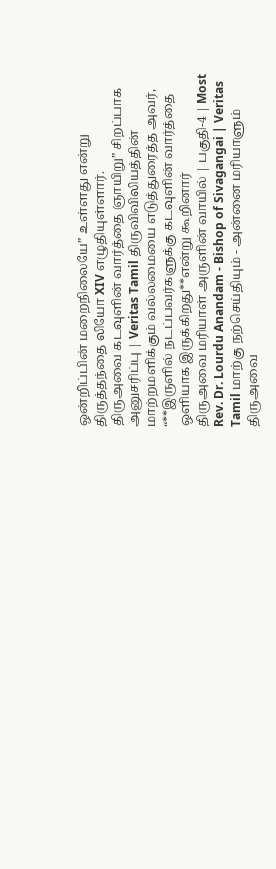ஒன்றிப்பின் மறைநிலையே” உள்ளது என்று திருத்தந்தை லியோ XIV எழுதியுள்ளார்.
திருஅவை கடவுளின் வார்த்தை ஞாயிறு” சிறப்பாக அனுசரிப்பு | Veritas Tamil திருவிவிலியத்தின் மாற்றமளிக்கும் வல்லமையை எடுத்துரைத்த அவர், “**இருளில் நடப்பவர்களுக்கு கடவுளின் வார்த்தை ஒளியாக இருக்கிறது**என்று கூறினார்
திருஅவை மரியாள் அருளின் வாயில் | பகுதி-4 | Most Rev. Dr. Lourdu Anandam - Bishop of Sivagangai | Veritas Tamil மாற்கு நற்செய்தியும் - அன்னை மரியாளும்
திருஅவை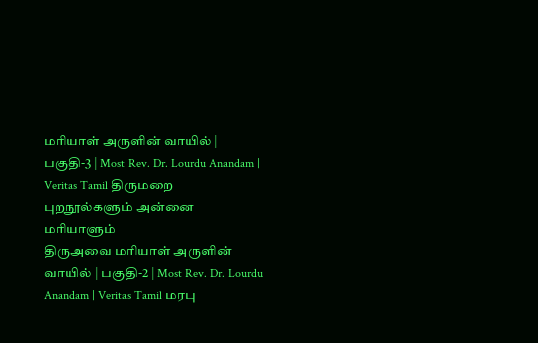மரியாள் அருளின் வாயில் | பகுதி-3 | Most Rev. Dr. Lourdu Anandam | Veritas Tamil திருமறை புறநூல்களும் அன்னை மரியாளும்
திருஅவை மரியாள் அருளின் வாயில் | பகுதி-2 | Most Rev. Dr. Lourdu Anandam | Veritas Tamil மரபு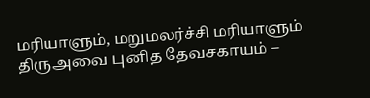மரியாளும், மறுமலர்ச்சி மரியாளும்
திருஅவை புனித தேவசகாயம் –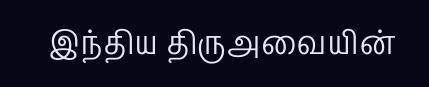இந்திய திருஅவையின்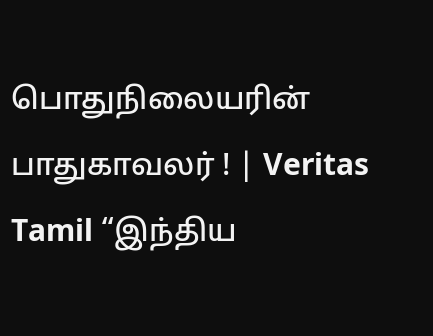பொதுநிலையரின் பாதுகாவலர் ! | Veritas Tamil “இந்திய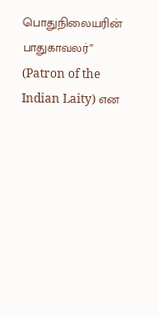பொதுநிலையரின் பாதுகாவலர்” (Patron of the Indian Laity) என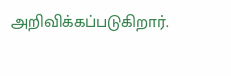அறிவிக்கப்படுகிறார்.